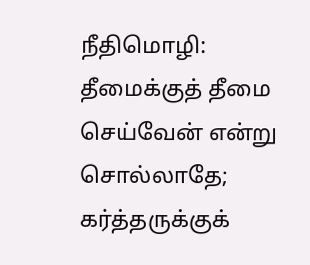நீதிமொழி: தீமைக்குத் தீமை செய்வேன் என்று சொல்லாதே; கர்த்தருக்குக்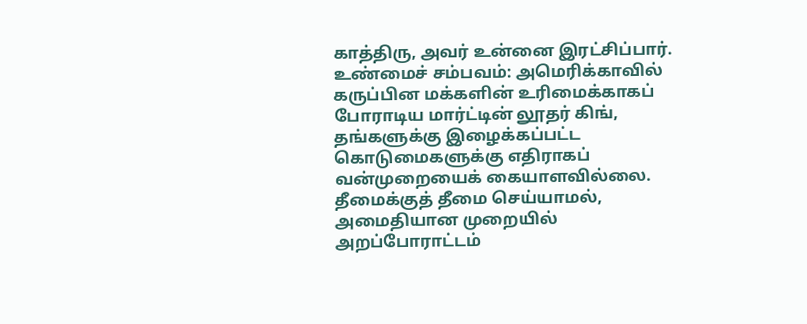காத்திரு, அவர் உன்னை இரட்சிப்பார்.
உண்மைச் சம்பவம்: அமெரிக்காவில் கருப்பின மக்களின் உரிமைக்காகப் போராடிய மார்ட்டின் லூதர் கிங், தங்களுக்கு இழைக்கப்பட்ட கொடுமைகளுக்கு எதிராகப் வன்முறையைக் கையாளவில்லை. தீமைக்குத் தீமை செய்யாமல், அமைதியான முறையில் அறப்போராட்டம்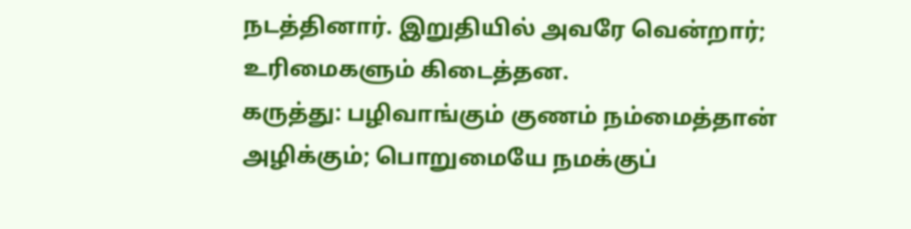நடத்தினார். இறுதியில் அவரே வென்றார்; உரிமைகளும் கிடைத்தன.
கருத்து: பழிவாங்கும் குணம் நம்மைத்தான் அழிக்கும்; பொறுமையே நமக்குப்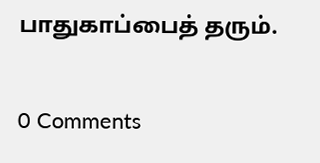பாதுகாப்பைத் தரும்.

0 Comments